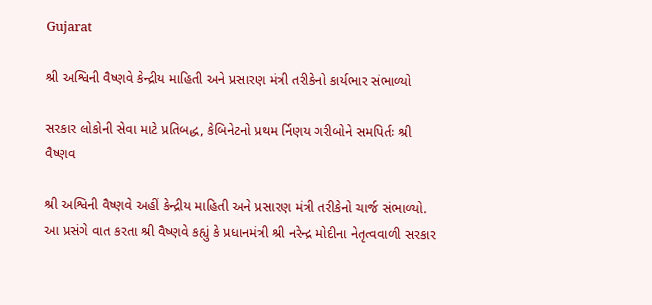Gujarat

શ્રી અશ્વિની વૈષ્ણવે કેન્દ્રીય માહિતી અને પ્રસારણ મંત્રી તરીકેનો કાર્યભાર સંભાળ્યો

સરકાર લોકોની સેવા માટે પ્રતિબદ્ધ, કેબિનેટનો પ્રથમ ર્નિણય ગરીબોને સમપિર્તઃ શ્રી વૈષ્ણવ

શ્રી અશ્વિની વૈષ્ણવે અહીં કેન્દ્રીય માહિતી અને પ્રસારણ મંત્રી તરીકેનો ચાર્જ સંભાળ્યો. આ પ્રસંગે વાત કરતા શ્રી વૈષ્ણવે કહ્યું કે પ્રધાનમંત્રી શ્રી નરેન્દ્ર મોદીના નેતૃત્વવાળી સરકાર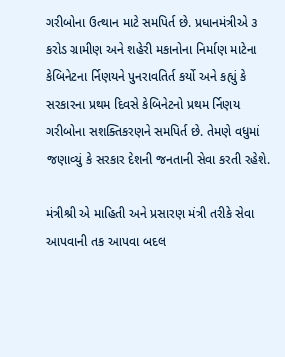ગરીબોના ઉત્થાન માટે સમપિર્ત છે. પ્રધાનમંત્રીએ ૩ કરોડ ગ્રામીણ અને શહેરી મકાનોના નિર્માણ માટેના કેબિનેટના ર્નિણયને પુનરાવતિર્ત કર્યો અને કહ્યું કે સરકારના પ્રથમ દિવસે કેબિનેટનો પ્રથમ ર્નિણય ગરીબોના સશક્તિકરણને સમપિર્ત છે. તેમણે વધુમાં જણાવ્યું કે સરકાર દેશની જનતાની સેવા કરતી રહેશે.

મંત્રીશ્રી એ માહિતી અને પ્રસારણ મંત્રી તરીકે સેવા આપવાની તક આપવા બદલ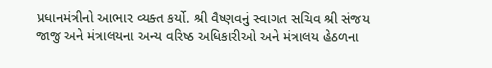પ્રધાનમંત્રીનો આભાર વ્યક્ત કર્યો. શ્રી વૈષ્ણવનું સ્વાગત સચિવ શ્રી સંજય જાજુ અને મંત્રાલયના અન્ય વરિષ્ઠ અધિકારીઓ અને મંત્રાલય હેઠળના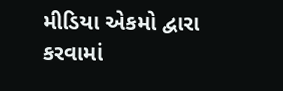મીડિયા એકમો દ્વારા કરવામાં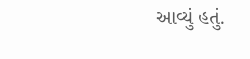આવ્યું હતું.